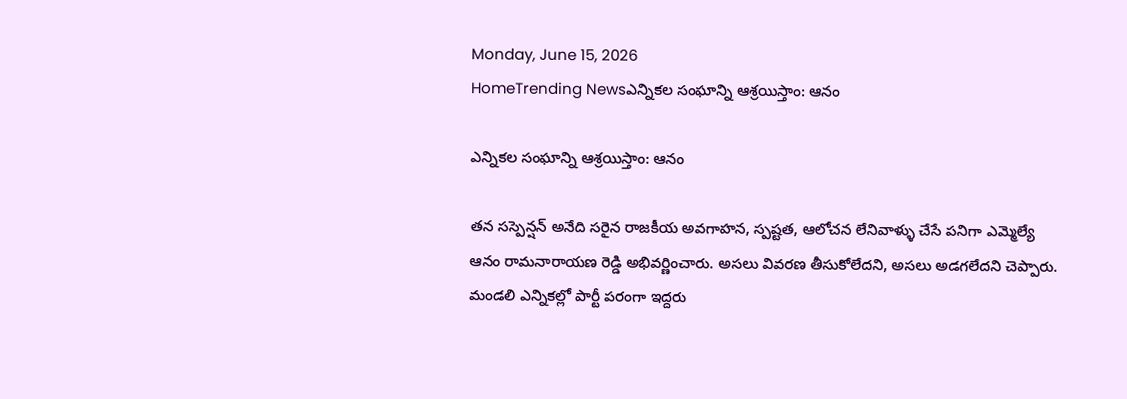Monday, June 15, 2026
HomeTrending Newsఎన్నికల సంఘాన్ని ఆశ్రయిస్తాం: ఆనం

ఎన్నికల సంఘాన్ని ఆశ్రయిస్తాం: ఆనం

తన సస్పెన్షన్ అనేది సరైన రాజకీయ అవగాహన, స్పష్టత, ఆలోచన లేనివాళ్ళు చేసే పనిగా ఎమ్మెల్యే ఆనం రామనారాయణ రెడ్డి అభివర్ణించారు. అసలు వివరణ తీసుకోలేదని, అసలు అడగలేదని చెప్పారు. మండలి ఎన్నికల్లో పార్టీ పరంగా ఇద్దరు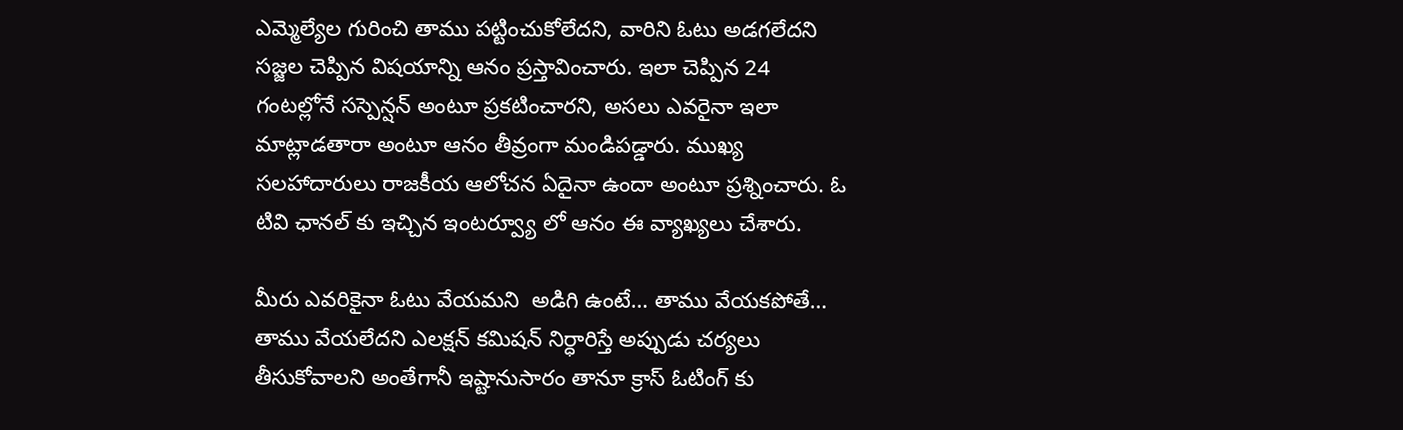ఎమ్మెల్యేల గురించి తాము పట్టించుకోలేదని, వారిని ఓటు అడగలేదని సజ్జల చెప్పిన విషయాన్ని ఆనం ప్రస్తావించారు. ఇలా చెప్పిన 24 గంటల్లోనే సస్పెన్షన్ అంటూ ప్రకటించారని, అసలు ఎవరైనా ఇలా మాట్లాడతారా అంటూ ఆనం తీవ్రంగా మండిపడ్డారు. ముఖ్య సలహాదారులు రాజకీయ ఆలోచన ఏదైనా ఉందా అంటూ ప్రశ్నించారు. ఓ టివి ఛానల్ కు ఇచ్చిన ఇంటర్వ్యూ లో ఆనం ఈ వ్యాఖ్యలు చేశారు.

మీరు ఎవరికైనా ఓటు వేయమని  అడిగి ఉంటే… తాము వేయకపోతే… తాము వేయలేదని ఎలక్షన్ కమిషన్ నిర్ధారిస్తే అప్పుడు చర్యలు తీసుకోవాలని అంతేగానీ ఇష్టానుసారం తానూ క్రాస్ ఓటింగ్ కు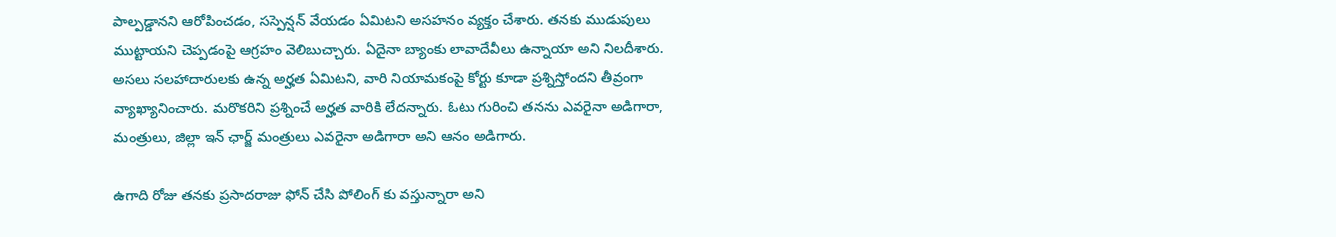పాల్పడ్డానని ఆరోపించడం, సస్పెన్షన్ వేయడం ఏమిటని అసహనం వ్యక్తం చేశారు. తనకు ముడుపులు ముట్టాయని చెప్పడంపై ఆగ్రహం వెలిబుచ్చారు. ఏదైనా బ్యాంకు లావాదేవీలు ఉన్నాయా అని నిలదీశారు. అసలు సలహాదారులకు ఉన్న అర్హత ఏమిటని, వారి నియామకంపై కోర్టు కూడా ప్రశ్నిస్తోందని తీవ్రంగా వ్యాఖ్యానించారు. మరొకరిని ప్రశ్నించే అర్హత వారికి లేదన్నారు. ఓటు గురించి తనను ఎవరైనా అడిగారా, మంత్రులు, జిల్లా ఇన్ ఛార్జ్ మంత్రులు ఎవరైనా అడిగారా అని ఆనం అడిగారు.

ఉగాది రోజు తనకు ప్రసాదరాజు ఫోన్ చేసి పోలింగ్ కు వస్తున్నారా అని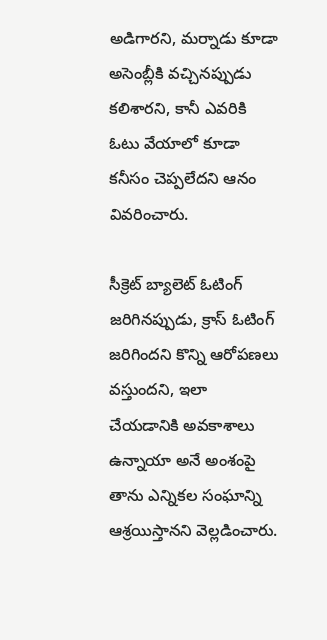అడిగారని, మర్నాడు కూడా అసెంబ్లీకి వచ్చినప్పుడు కలిశారని, కానీ ఎవరికి ఓటు వేయాలో కూడా కనీసం చెప్పలేదని ఆనం వివరించారు.

సీక్రెట్ బ్యాలెట్ ఓటింగ్ జరిగినప్పుడు, క్రాస్ ఓటింగ్ జరిగిందని కొన్ని ఆరోపణలు వస్తుందని, ఇలా చేయడానికి అవకాశాలు ఉన్నాయా అనే అంశంపై తాను ఎన్నికల సంఘాన్ని ఆశ్రయిస్తానని వెల్లడించారు.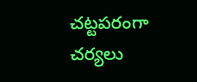చట్టపరంగా చర్యలు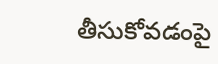తీసుకోవడంపై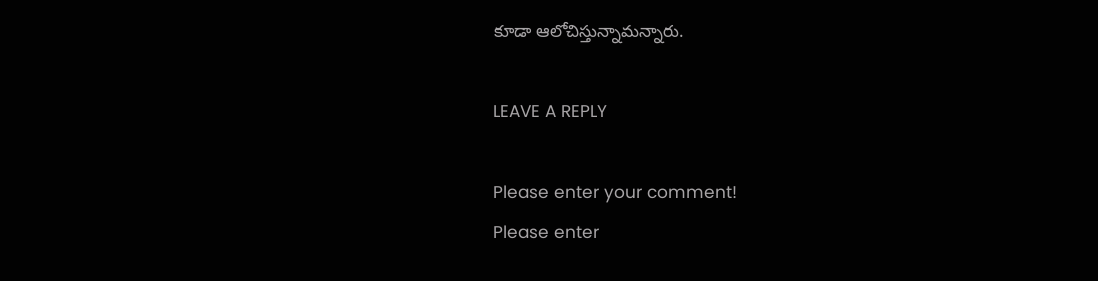కూడా ఆలోచిస్తున్నామన్నారు.

LEAVE A REPLY

Please enter your comment!
Please enter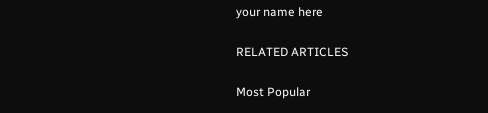your name here

RELATED ARTICLES

Most Popular